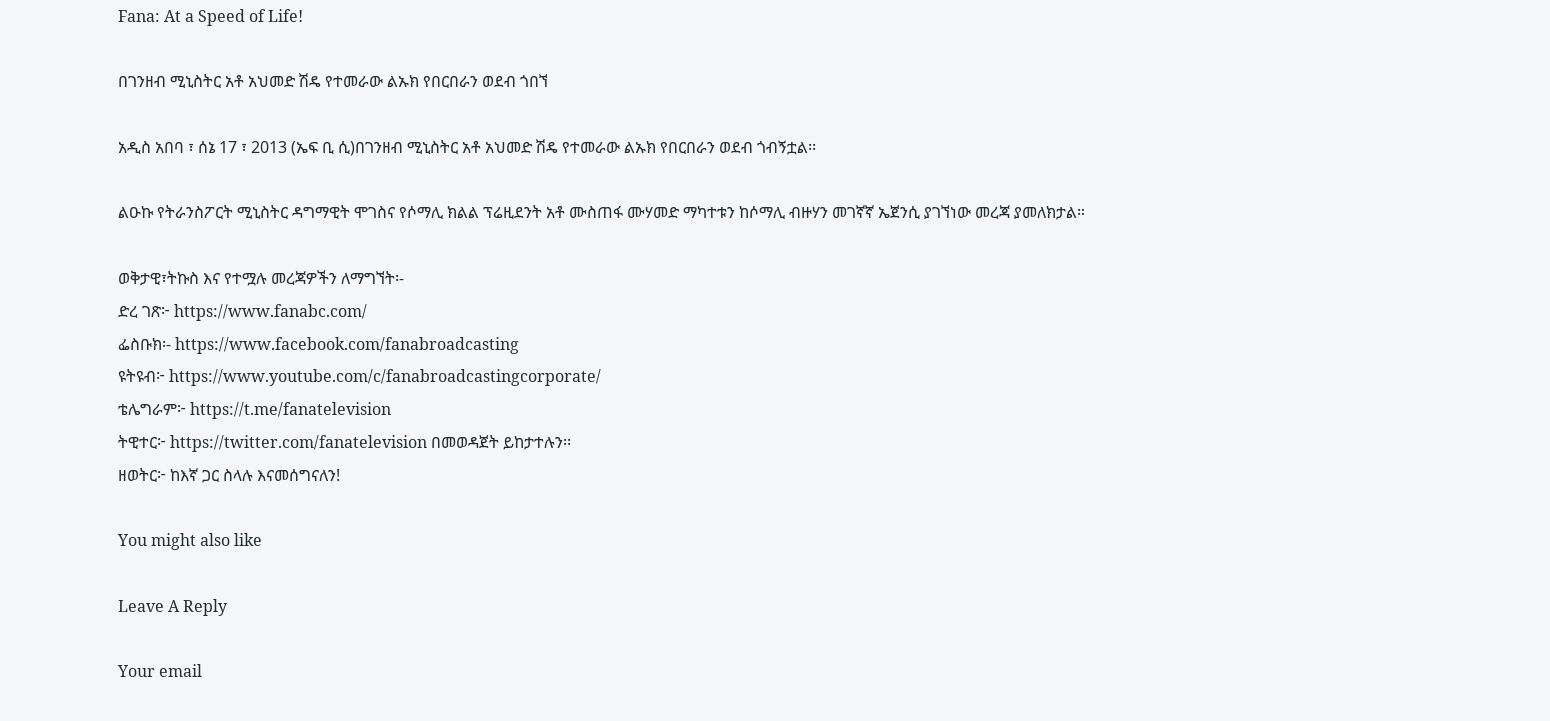Fana: At a Speed of Life!

በገንዘብ ሚኒስትር አቶ አህመድ ሽዴ የተመራው ልኡክ የበርበራን ወደብ ጎበኘ

አዲስ አበባ ፣ ሰኔ 17 ፣ 2013 (ኤፍ ቢ ሲ)በገንዘብ ሚኒስትር አቶ አህመድ ሽዴ የተመራው ልኡክ የበርበራን ወደብ ጎብኝቷል፡፡

ልዑኩ የትራንስፖርት ሚኒስትር ዳግማዊት ሞገስና የሶማሊ ክልል ፕሬዚደንት አቶ ሙስጠፋ ሙሃመድ ማካተቱን ከሶማሊ ብዙሃን መገኛኛ ኤጀንሲ ያገኘነው መረጃ ያመለክታል።

ወቅታዊ፣ትኩስ እና የተሟሉ መረጃዎችን ለማግኘት፡-
ድረ ገጽ፦ https://www.fanabc.com/
ፌስቡክ፡- https://www.facebook.com/fanabroadcasting
ዩትዩብ፦ https://www.youtube.com/c/fanabroadcastingcorporate/
ቴሌግራም፦ https://t.me/fanatelevision
ትዊተር፦ https://twitter.com/fanatelevision በመወዳጀት ይከታተሉን፡፡
ዘወትር፦ ከእኛ ጋር ስላሉ እናመሰግናለን!

You might also like

Leave A Reply

Your email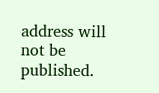address will not be published.